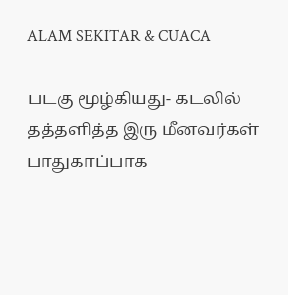ALAM SEKITAR & CUACA

படகு மூழ்கியது- கடலில் தத்தளித்த இரு மீனவர்கள் பாதுகாப்பாக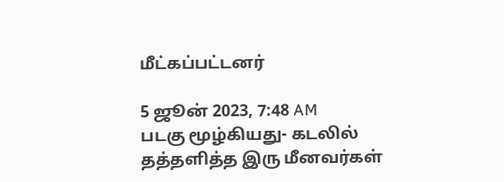மீட்கப்பட்டனர்

5 ஜூன் 2023, 7:48 AM
படகு மூழ்கியது- கடலில் தத்தளித்த இரு மீனவர்கள்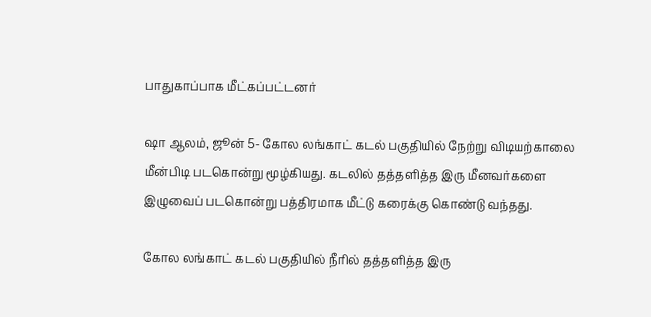பாதுகாப்பாக மீட்கப்பட்டனர்

ஷா ஆலம், ஜூன் 5- கோல லங்காட் கடல் பகுதியில் நேற்று விடியற்காலை மீன்பிடி படகொன்று மூழ்கியது. கடலில் தத்தளித்த இரு மீனவர்களை இழுவைப் படகொன்று பத்திரமாக மீட்டு கரைக்கு கொண்டு வந்தது.

கோல லங்காட் கடல் பகுதியில் நீரில் தத்தளித்த இரு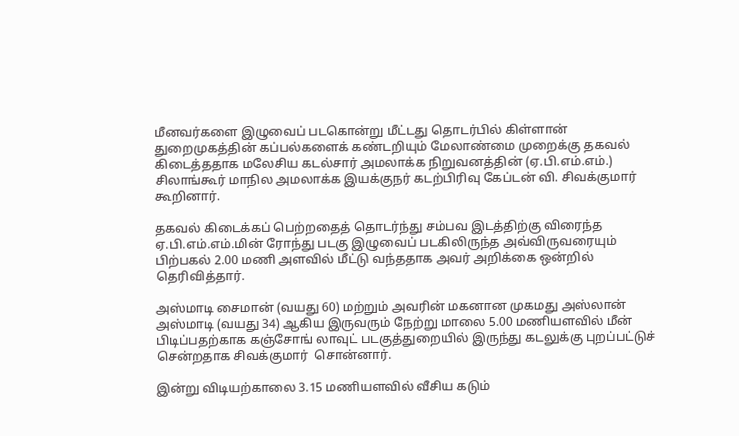மீனவர்களை இழுவைப் படகொன்று மீட்டது தொடர்பில் கிள்ளான் துறைமுகத்தின் கப்பல்களைக் கண்டறியும் மேலாண்மை முறைக்கு தகவல் கிடைத்ததாக மலேசிய கடல்சார் அமலாக்க நிறுவனத்தின் (ஏ.பி.எம்.எம்.) சிலாங்கூர் மாநில அமலாக்க இயக்குநர் கடற்பிரிவு கேப்டன் வி. சிவக்குமார் கூறினார்.

தகவல் கிடைக்கப் பெற்றதைத் தொடர்ந்து சம்பவ இடத்திற்கு விரைந்த ஏ.பி.எம்.எம்.மின் ரோந்து படகு இழுவைப் படகிலிருந்த அவ்விருவரையும் பிற்பகல் 2.00 மணி அளவில் மீட்டு வந்ததாக அவர் அறிக்கை ஒன்றில் தெரிவித்தார்.

அஸ்மாடி சைமான் (வயது 60) மற்றும் அவரின் மகனான முகமது அஸ்லான் அஸ்மாடி (வயது 34) ஆகிய இருவரும் நேற்று மாலை 5.00 மணியளவில் மீன் பிடிப்பதற்காக கஞ்சோங் லாவுட் படகுத்துறையில் இருந்து கடலுக்கு புறப்பட்டுச் சென்றதாக சிவக்குமார்  சொன்னார்.

இன்று விடியற்காலை 3.15 மணியளவில் வீசிய கடும்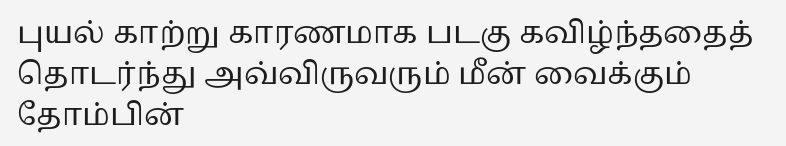புயல் காற்று காரணமாக படகு கவிழ்ந்ததைத் தொடர்ந்து அவ்விருவரும் மீன் வைக்கும் தோம்பின்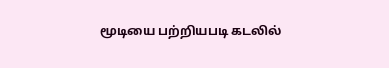மூடியை பற்றியபடி கடலில்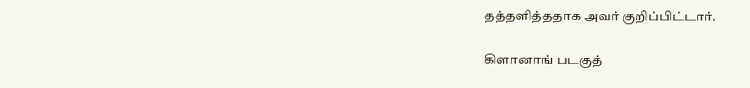தத்தளித்ததாக அவர் குறிப்பிட்டார்.

கிளானாங் படகுத்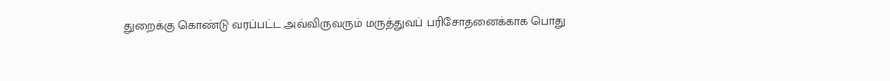துறைக்கு கொண்டு வரப்பட்ட அவ்விருவரும் மருத்துவப் பரிசோதனைக்காக பொது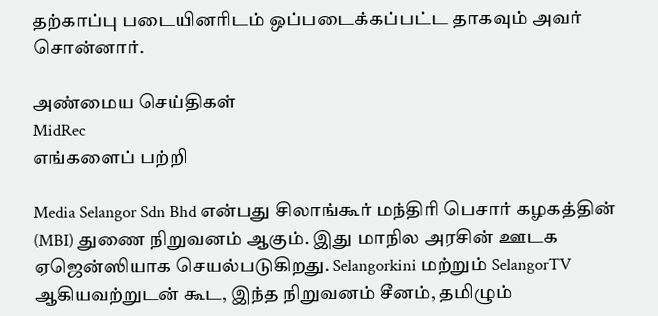தற்காப்பு படையினரிடம் ஒப்படைக்கப்பட்ட தாகவும் அவர் சொன்னார்.

அண்மைய செய்திகள்
MidRec
எங்களைப் பற்றி

Media Selangor Sdn Bhd என்பது சிலாங்கூர் மந்திரி பெசார் கழகத்தின் (MBI) துணை நிறுவனம் ஆகும். இது மாநில அரசின் ஊடக ஏஜென்ஸியாக செயல்படுகிறது. Selangorkini மற்றும் SelangorTV ஆகியவற்றுடன் கூட, இந்த நிறுவனம் சீனம், தமிழும்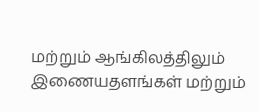மற்றும் ஆங்கிலத்திலும் இணையதளங்கள் மற்றும்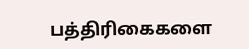பத்திரிகைகளை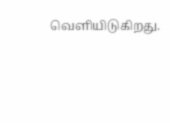வெளியிடுகிறது.